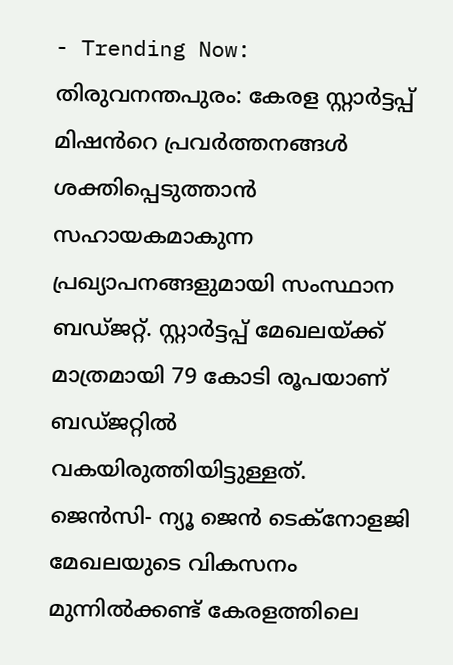- Trending Now:
തിരുവനന്തപുരം: കേരള സ്റ്റാർട്ടപ്പ് മിഷൻറെ പ്രവർത്തനങ്ങൾ ശക്തിപ്പെടുത്താൻ സഹായകമാകുന്ന പ്രഖ്യാപനങ്ങളുമായി സംസ്ഥാന ബഡ്ജറ്റ്. സ്റ്റാർട്ടപ്പ് മേഖലയ്ക്ക് മാത്രമായി 79 കോടി രൂപയാണ് ബഡ്ജറ്റിൽ വകയിരുത്തിയിട്ടുള്ളത്.
ജെൻസി- ന്യൂ ജെൻ ടെക്നോളജി മേഖലയുടെ വികസനം മുന്നിൽക്കണ്ട് കേരളത്തിലെ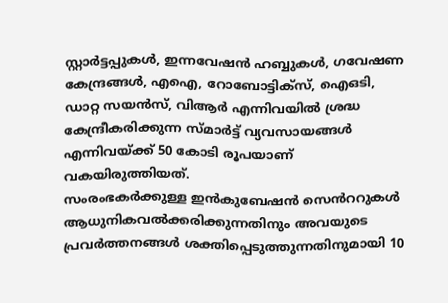സ്റ്റാർട്ടപ്പുകൾ, ഇന്നവേഷൻ ഹബ്ബുകൾ, ഗവേഷണ കേന്ദ്രങ്ങൾ, എഐ, റോബോട്ടിക്സ്, ഐഒടി, ഡാറ്റ സയൻസ്, വിആർ എന്നിവയിൽ ശ്രദ്ധ കേന്ദ്രീകരിക്കുന്ന സ്മാർട്ട് വ്യവസായങ്ങൾ എന്നിവയ്ക്ക് 50 കോടി രൂപയാണ് വകയിരുത്തിയത്.
സംരംഭകർക്കുള്ള ഇൻകുബേഷൻ സെൻററുകൾ ആധുനികവൽക്കരിക്കുന്നതിനും അവയുടെ പ്രവർത്തനങ്ങൾ ശക്തിപ്പെടുത്തുന്നതിനുമായി 10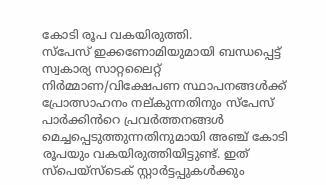കോടി രൂപ വകയിരുത്തി.
സ്പേസ് ഇക്കണോമിയുമായി ബന്ധപ്പെട്ട് സ്വകാര്യ സാറ്റലൈറ്റ് നിർമ്മാണ/വിക്ഷേപണ സ്ഥാപനങ്ങൾക്ക് പ്രോത്സാഹനം നല്കുന്നതിനും സ്പേസ് പാർക്കിൻറെ പ്രവർത്തനങ്ങൾ മെച്ചപ്പെടുത്തുന്നതിനുമായി അഞ്ച് കോടി രൂപയും വകയിരുത്തിയിട്ടുണ്ട്. ഇത് സ്പെയ്സ്ടെക് സ്റ്റാർട്ടപ്പുകൾക്കും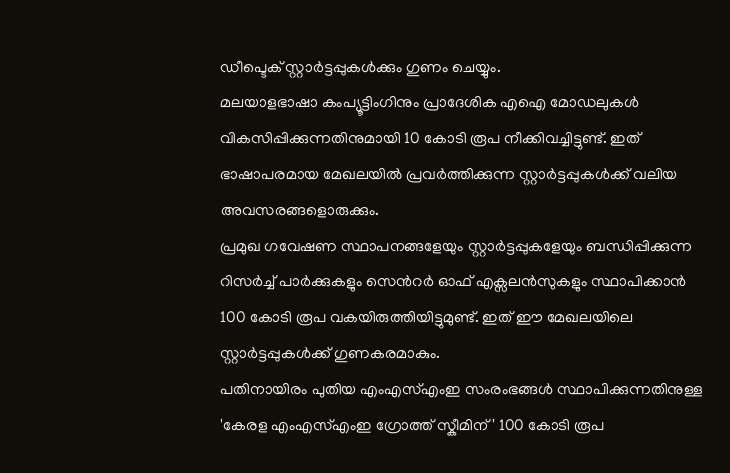ഡീപ്ടെക് സ്റ്റാർട്ടപ്പുകൾക്കും ഗുണം ചെയ്യും.
മലയാളഭാഷാ കംപ്യൂട്ടിംഗിനും പ്രാദേശിക എഐ മോഡലുകൾ വികസിപ്പിക്കുന്നതിനുമായി 10 കോടി രൂപ നീക്കിവച്ചിട്ടുണ്ട്. ഇത് ഭാഷാപരമായ മേഖലയിൽ പ്രവർത്തിക്കുന്ന സ്റ്റാർട്ടപ്പുകൾക്ക് വലിയ അവസരങ്ങളൊരുക്കും.
പ്രമുഖ ഗവേഷണ സ്ഥാപനങ്ങളേയും സ്റ്റാർട്ടപ്പുകളേയും ബന്ധിപ്പിക്കുന്ന റിസർച്ച് പാർക്കുകളും സെൻറർ ഓഫ് എക്സലൻസുകളും സ്ഥാപിക്കാൻ 100 കോടി രൂപ വകയിരുത്തിയിട്ടുമുണ്ട്. ഇത് ഈ മേഖലയിലെ സ്റ്റാർട്ടപ്പുകൾക്ക് ഗുണകരമാകും.
പതിനായിരം പുതിയ എംഎസ്എംഇ സംരംഭങ്ങൾ സ്ഥാപിക്കുന്നതിനുള്ള 'കേരള എംഎസ്എംഇ ഗ്രോത്ത് സ്കീമിന്' 100 കോടി രൂപ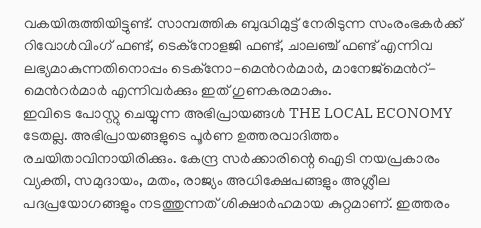വകയിരുത്തിയിട്ടുണ്ട്. സാമ്പത്തിക ബുദ്ധിമുട്ട് നേരിടുന്ന സംരംഭകർക്ക് റിവോൾവിംഗ് ഫണ്ട്, ടെക്നോളജി ഫണ്ട്, ചാലഞ്ച് ഫണ്ട് എന്നിവ ലഭ്യമാകുന്നതിനൊപ്പം ടെക്നോ-മെൻറർമാർ, മാനേജ്മെൻറ്-മെൻറർമാർ എന്നിവർക്കും ഇത് ഗുണകരമാകും.
ഇവിടെ പോസ്റ്റു ചെയ്യുന്ന അഭിപ്രായങ്ങൾ THE LOCAL ECONOMY ടേതല്ല. അഭിപ്രായങ്ങളുടെ പൂർണ ഉത്തരവാദിത്തം രചയിതാവിനായിരിക്കും. കേന്ദ്ര സർക്കാരിന്റെ ഐടി നയപ്രകാരം വ്യക്തി, സമുദായം, മതം, രാജ്യം അധിക്ഷേപങ്ങളും അശ്ലീല പദപ്രയോഗങ്ങളും നടത്തുന്നത് ശിക്ഷാർഹമായ കുറ്റമാണ്. ഇത്തരം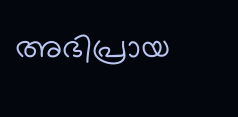അഭിപ്രായ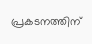പ്രകടനത്തിന്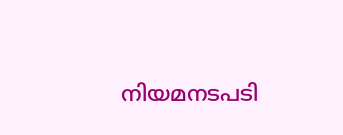നിയമനടപടി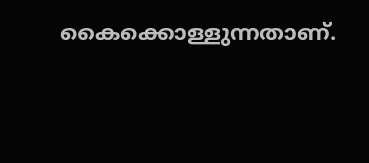കൈക്കൊള്ളുന്നതാണ്.